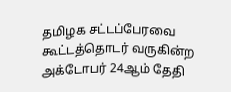தமிழக சட்டப்பேரவை கூட்டத்தொடர் வருகின்ற அக்டோபர் 24ஆம் தேதி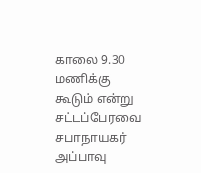காலை 9.30 மணிக்கு கூடும் என்று சட்டப்பேரவை சபாநாயகர் அப்பாவு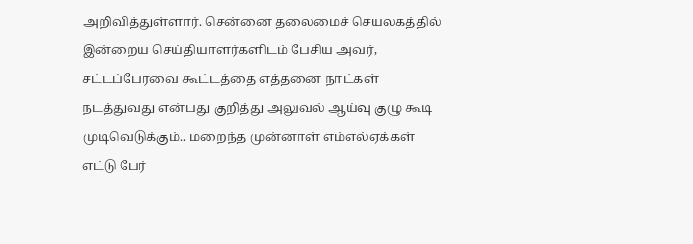அறிவித்துள்ளார். சென்னை தலைமைச் செயலகத்தில் இன்றைய செய்தியாளர்களிடம் பேசிய அவர், சட்டப்பேரவை கூட்டத்தை எத்தனை நாட்கள் நடத்துவது என்பது குறித்து அலுவல் ஆய்வு குழு கூடி முடிவெடுக்கும்.. மறைந்த முன்னாள் எம்எல்ஏக்கள் எட்டு பேர்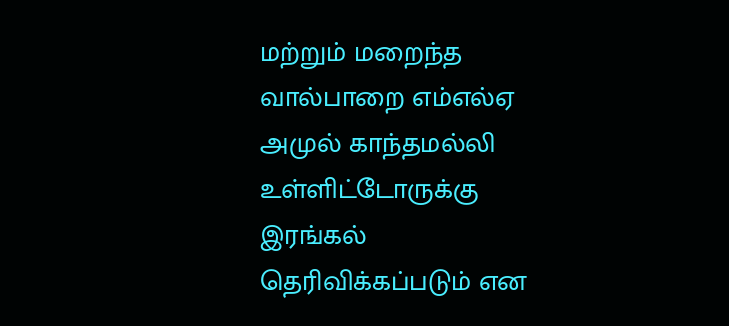மற்றும் மறைந்த வால்பாறை எம்எல்ஏ அமுல் காந்தமல்லி உள்ளிட்டோருக்கு இரங்கல் தெரிவிக்கப்படும் என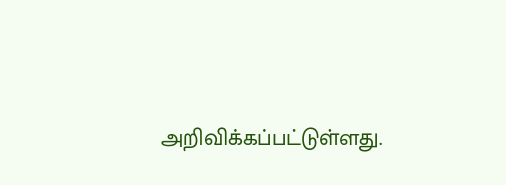அறிவிக்கப்பட்டுள்ளது.